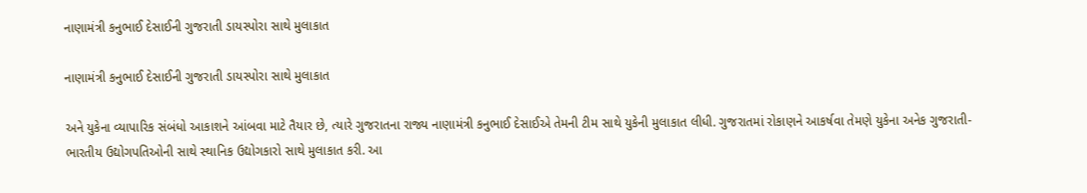નાણામંત્રી કનુભાઈ દેસાઈની ગુજરાતી ડાયસ્પોરા સાથે મુલાકાત

નાણામંત્રી કનુભાઈ દેસાઈની ગુજરાતી ડાયસ્પોરા સાથે મુલાકાત

અને યુકેના વ્યાપારિક સંબંધો આકાશને આંબવા માટે તૈયાર છે, ત્યારે ગુજરાતના રાજ્ય નાણામંત્રી કનુભાઈ દેસાઈએ તેમની ટીમ સાથે યુકેની મુલાકાત લીધી. ગુજરાતમાં રોકાણને આકર્ષવા તેમણે યુકેના અનેક ગુજરાતી-ભારતીય ઉદ્યોગપતિઓની સાથે સ્થાનિક ઉદ્યોગકારો સાથે મુલાકાત કરી. આ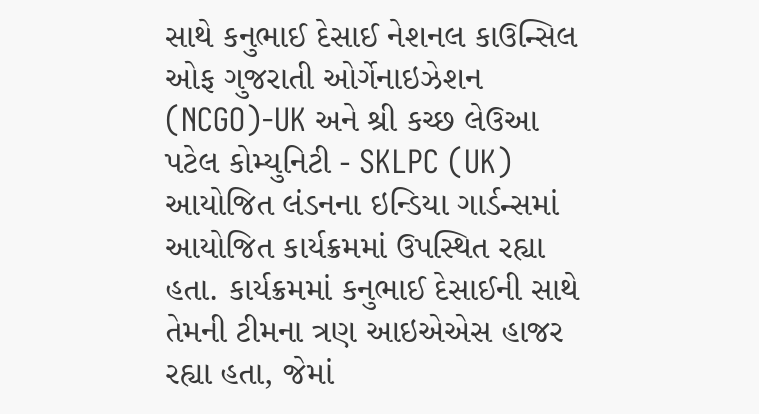સાથે કનુભાઈ દેસાઈ નેશનલ કાઉન્સિલ ઓફ ગુજરાતી ઓર્ગેનાઇઝેશન (NCGO)-UK અને શ્રી કચ્છ લેઉઆ પટેલ કોમ્યુનિટી - SKLPC (UK) આયોજિત લંડનના ઇન્ડિયા ગાર્ડન્સમાં આયોજિત કાર્યક્રમમાં ઉપસ્થિત રહ્યા હતા. કાર્યક્રમમાં કનુભાઈ દેસાઈની સાથે તેમની ટીમના ત્રણ આઇએએસ હાજર રહ્યા હતા, જેમાં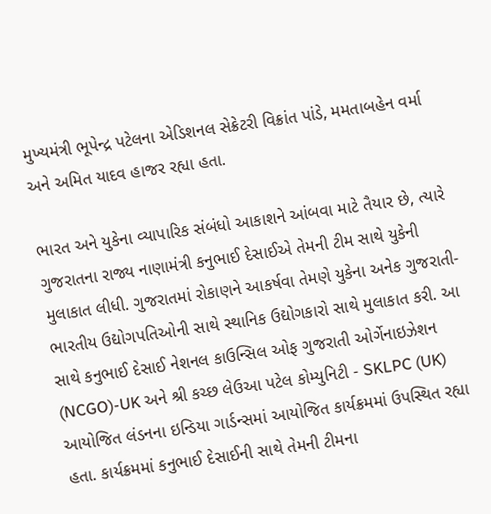મુખ્યમંત્રી ભૂપેન્દ્ર પટેલના એડિશનલ સેક્રેટરી વિક્રાંત પાંડે, મમતાબહેન વર્મા અને અમિત યાદવ હાજર રહ્યા હતા.

ભારત અને યુકેના વ્યાપારિક સંબંધો આકાશને આંબવા માટે તૈયાર છે, ત્યારે ગુજરાતના રાજ્ય નાણામંત્રી કનુભાઈ દેસાઈએ તેમની ટીમ સાથે યુકેની મુલાકાત લીધી. ગુજરાતમાં રોકાણને આકર્ષવા તેમણે યુકેના અનેક ગુજરાતી-ભારતીય ઉદ્યોગપતિઓની સાથે સ્થાનિક ઉદ્યોગકારો સાથે મુલાકાત કરી. આ સાથે કનુભાઈ દેસાઈ નેશનલ કાઉન્સિલ ઓફ ગુજરાતી ઓર્ગેનાઇઝેશન (NCGO)-UK અને શ્રી કચ્છ લેઉઆ પટેલ કોમ્યુનિટી - SKLPC (UK) આયોજિત લંડનના ઇન્ડિયા ગાર્ડન્સમાં આયોજિત કાર્યક્રમમાં ઉપસ્થિત રહ્યા હતા. કાર્યક્રમમાં કનુભાઈ દેસાઈની સાથે તેમની ટીમના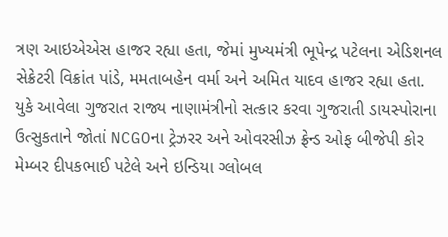ત્રણ આઇએએસ હાજર રહ્યા હતા, જેમાં મુખ્યમંત્રી ભૂપેન્દ્ર પટેલના એડિશનલ સેક્રેટરી વિક્રાંત પાંડે, મમતાબહેન વર્મા અને અમિત યાદવ હાજર રહ્યા હતા.
યુકે આવેલા ગુજરાત રાજ્ય નાણામંત્રીનો સત્કાર કરવા ગુજરાતી ડાયસ્પોરાના ઉત્સુકતાને જોતાં NCGOના ટ્રેઝરર અને ઓવરસીઝ ફ્રેન્ડ ઓફ બીજેપી કોર મેમ્બર દીપકભાઈ પટેલે અને ઇન્ડિયા ગ્લોબલ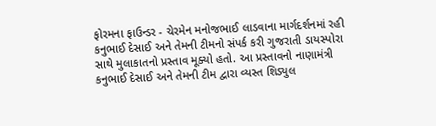ફોરમના ફાઉન્ડર - ચેરમેન મનોજભાઈ લાડવાના માર્ગદર્શનમાં રહી કનુભાઈ દેસાઈ અને તેમની ટીમનો સંપર્ક કરી ગુજરાતી ડાયસ્પોરા સાથે મુલાકાતનો પ્રસ્તાવ મૂક્યો હતો. આ પ્રસ્તાવનો નાણામંત્રી કનુભાઈ દેસાઈ અને તેમની ટીમ દ્વારા વ્યસ્ત શિડ્યુલ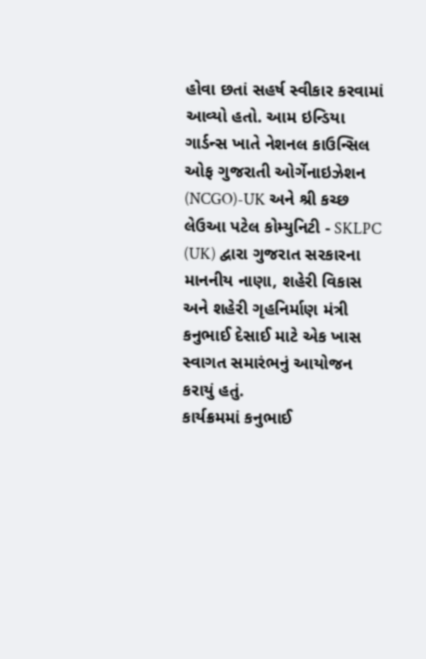હોવા છતાં સહર્ષ સ્વીકાર કરવામાં આવ્યો હતો. આમ ઇન્ડિયા ગાર્ડન્સ ખાતે નેશનલ કાઉન્સિલ ઓફ ગુજરાતી ઓર્ગેનાઇઝેશન (NCGO)-UK અને શ્રી કચ્છ લેઉઆ પટેલ કોમ્યુનિટી - SKLPC (UK) દ્વારા ગુજરાત સરકારના માનનીય નાણા, શહેરી વિકાસ અને શહેરી ગૃહનિર્માણ મંત્રી કનુભાઈ દેસાઈ માટે એક ખાસ સ્વાગત સમારંભનું આયોજન કરાયું હતું.
કાર્યક્રમમાં કનુભાઈ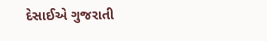દેસાઈએ ગુજરાતી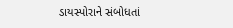ડાયસ્પોરાને સંબોધતાં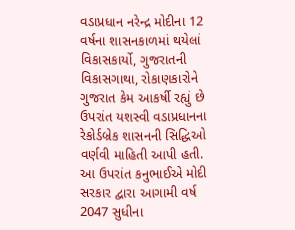વડાપ્રધાન નરેન્દ્ર મોદીના 12 વર્ષના શાસનકાળમાં થયેલાં વિકાસકાર્યો, ગુજરાતની વિકાસગાથા, રોકાણકારોને ગુજરાત કેમ આકર્ષી રહ્યું છે ઉપરાંત યશસ્વી વડાપ્રધાનના રેકોર્ડબ્રેક શાસનની સિદ્ધિઓ વર્ણવી માહિતી આપી હતી. આ ઉપરાંત કનુભાઈએ મોદી સરકાર દ્વારા આગામી વર્ષ 2047 સુધીના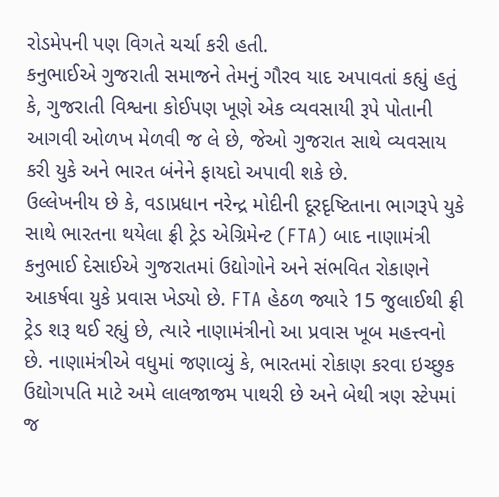રોડમેપની પણ વિગતે ચર્ચા કરી હતી.
કનુભાઈએ ગુજરાતી સમાજને તેમનું ગૌરવ યાદ અપાવતાં કહ્યું હતું કે, ગુજરાતી વિશ્વના કોઈપણ ખૂણે એક વ્યવસાયી રૂપે પોતાની આગવી ઓળખ મેળવી જ લે છે, જેઓ ગુજરાત સાથે વ્યવસાય કરી યુકે અને ભારત બંનેને ફાયદો અપાવી શકે છે.
ઉલ્લેખનીય છે કે, વડાપ્રધાન નરેન્દ્ર મોદીની દૂરદૃષ્ટિતાના ભાગરૂપે યુકે સાથે ભારતના થયેલા ફ્રી ટ્રેડ એગ્રિમેન્ટ (FTA) બાદ નાણામંત્રી કનુભાઈ દેસાઈએ ગુજરાતમાં ઉદ્યોગોને અને સંભવિત રોકાણને આકર્ષવા યુકે પ્રવાસ ખેડ્યો છે. FTA હેઠળ જ્યારે 15 જુલાઈથી ફ્રી ટ્રેડ શરૂ થઈ રહ્યું છે, ત્યારે નાણામંત્રીનો આ પ્રવાસ ખૂબ મહત્ત્વનો છે. નાણામંત્રીએ વધુમાં જણાવ્યું કે, ભારતમાં રોકાણ કરવા ઇચ્છુક ઉદ્યોગપતિ માટે અમે લાલજાજમ પાથરી છે અને બેથી ત્રણ સ્ટેપમાં જ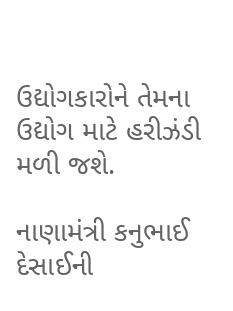ઉદ્યોગકારોને તેમના ઉદ્યોગ માટે હરીઝંડી મળી જશે.

નાણામંત્રી કનુભાઈ દેસાઈની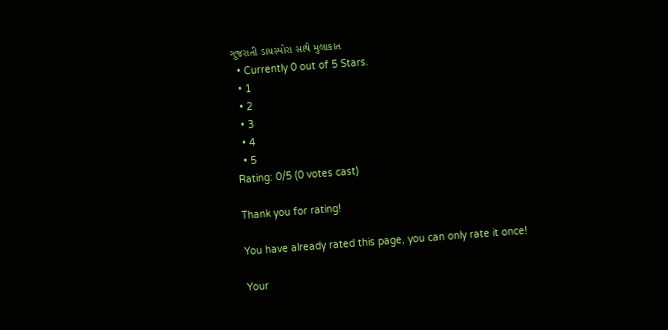ગુજરાતી ડાયસ્પોરા સાથે મુલાકાત
  • Currently 0 out of 5 Stars.
  • 1
  • 2
  • 3
  • 4
  • 5
Rating: 0/5 (0 votes cast)

Thank you for rating!

You have already rated this page, you can only rate it once!

Your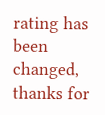rating has been changed, thanks for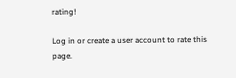rating!

Log in or create a user account to rate this page.